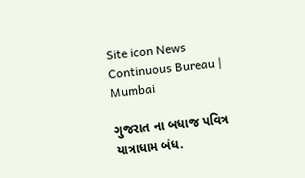Site icon News Continuous Bureau | Mumbai

ગુજરાત ના બધાજ પવિત્ર યાત્રાધામ બંધ.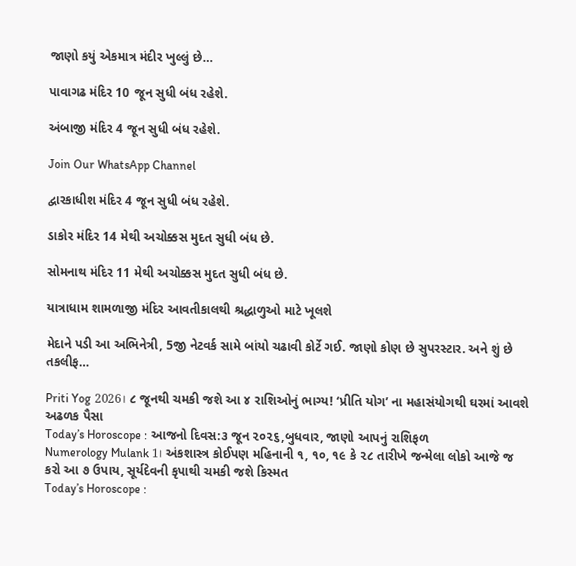જાણો કયું એકમાત્ર મંદીર ખુલ્લું છે…

પાવાગઢ મંદિર 10 જૂન સુધી બંધ રહેશે.

અંબાજી મંદિર 4 જૂન સુધી બંધ રહેશે.

Join Our WhatsApp Channel

દ્વારકાધીશ મંદિર 4 જૂન સુધી બંધ રહેશે.

ડાકોર મંદિર 14 મેથી અચોક્કસ મુદત સુધી બંધ છે.

સોમનાથ મંદિર 11 મેથી અચોક્કસ મુદત સુધી બંધ છે.

યાત્રાધામ શામળાજી મંદિર આવતીકાલથી શ્રદ્ધાળુઓ માટે ખૂલશે

મેદાને પડી આ અભિનેત્રી, 5જી નેટવર્ક સામે બાંયો ચઢાવી કોર્ટે ગઈ. જાણો કોણ છે સુપરસ્ટાર. અને શું છે તકલીફ…

Priti Yog 2026। ૮ જૂનથી ચમકી જશે આ ૪ રાશિઓનું ભાગ્ય! ‘પ્રીતિ યોગ’ ના મહાસંયોગથી ઘરમાં આવશે અઢળક પૈસા
Today’s Horoscope : આજનો દિવસ:૩ જૂન ૨૦૨૬,બુધવાર, જાણો આપનું રાશિફળ
Numerology Mulank 1। અંકશાસ્ત્ર કોઈપણ મહિનાની ૧, ૧૦, ૧૯ કે ૨૮ તારીખે જન્મેલા લોકો આજે જ કરો આ ૭ ઉપાય, સૂર્યદેવની કૃપાથી ચમકી જશે કિસ્મત
Today’s Horoscope :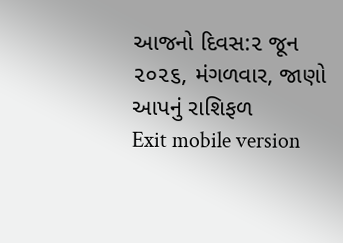આજનો દિવસ:૨ જૂન ૨૦૨૬, મંગળવાર, જાણો આપનું રાશિફળ
Exit mobile version